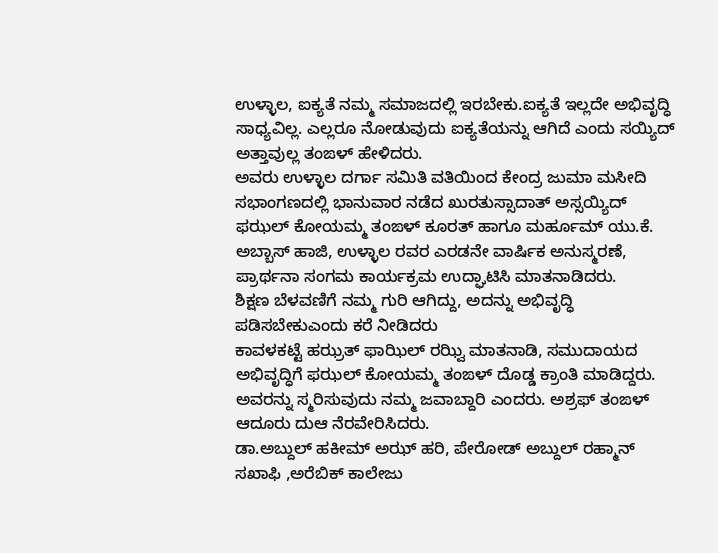ಉಳ್ಳಾಲ, ಐಕ್ಯತೆ ನಮ್ಮ ಸಮಾಜದಲ್ಲಿ ಇರಬೇಕು.ಐಕ್ಯತೆ ಇಲ್ಲದೇ ಅಭಿವೃದ್ಧಿ ಸಾಧ್ಯವಿಲ್ಲ. ಎಲ್ಲರೂ ನೋಡುವುದು ಐಕ್ಯತೆಯನ್ನು ಆಗಿದೆ ಎಂದು ಸಯ್ಯಿದ್ ಅತ್ತಾವುಲ್ಲ ತಂಙಳ್ ಹೇಳಿದರು.
ಅವರು ಉಳ್ಳಾಲ ದರ್ಗಾ ಸಮಿತಿ ವತಿಯಿಂದ ಕೇಂದ್ರ ಜುಮಾ ಮಸೀದಿ ಸಭಾಂಗಣದಲ್ಲಿ ಭಾನುವಾರ ನಡೆದ ಖುರತುಸ್ಸಾದಾತ್ ಅಸ್ಸಯ್ಯಿದ್ ಫಝಲ್ ಕೋಯಮ್ಮ ತಂಙಳ್ ಕೂರತ್ ಹಾಗೂ ಮರ್ಹೂಮ್ ಯು.ಕೆ. ಅಬ್ಬಾಸ್ ಹಾಜಿ, ಉಳ್ಳಾಲ ರವರ ಎರಡನೇ ವಾರ್ಷಿಕ ಅನುಸ್ಮರಣೆ, ಪ್ರಾರ್ಥನಾ ಸಂಗಮ ಕಾರ್ಯಕ್ರಮ ಉದ್ಘಾಟಿಸಿ ಮಾತನಾಡಿದರು.
ಶಿಕ್ಷಣ ಬೆಳವಣಿಗೆ ನಮ್ಮ ಗುರಿ ಆಗಿದ್ದು, ಅದನ್ನು ಅಭಿವೃದ್ಧಿ ಪಡಿಸಬೇಕುಎಂದು ಕರೆ ನೀಡಿದರು
ಕಾವಳಕಟ್ಟೆ ಹಝ್ರತ್ ಫಾಝಿಲ್ ರಝ್ವಿ ಮಾತನಾಡಿ, ಸಮುದಾಯದ ಅಭಿವೃದ್ಧಿಗೆ ಫಝಲ್ ಕೋಯಮ್ಮ ತಂಙಳ್ ದೊಡ್ಡ ಕ್ರಾಂತಿ ಮಾಡಿದ್ದರು. ಅವರನ್ನು ಸ್ಮರಿಸುವುದು ನಮ್ಮ ಜವಾಬ್ದಾರಿ ಎಂದರು. ಅಶ್ರಫ್ ತಂಙಳ್ ಆದೂರು ದುಆ ನೆರವೇರಿಸಿದರು.
ಡಾ.ಅಬ್ದುಲ್ ಹಕೀಮ್ ಅಝ್ ಹರಿ, ಪೇರೋಡ್ ಅಬ್ದುಲ್ ರಹ್ಮಾನ್ ಸಖಾಫಿ ,ಅರೆಬಿಕ್ ಕಾಲೇಜು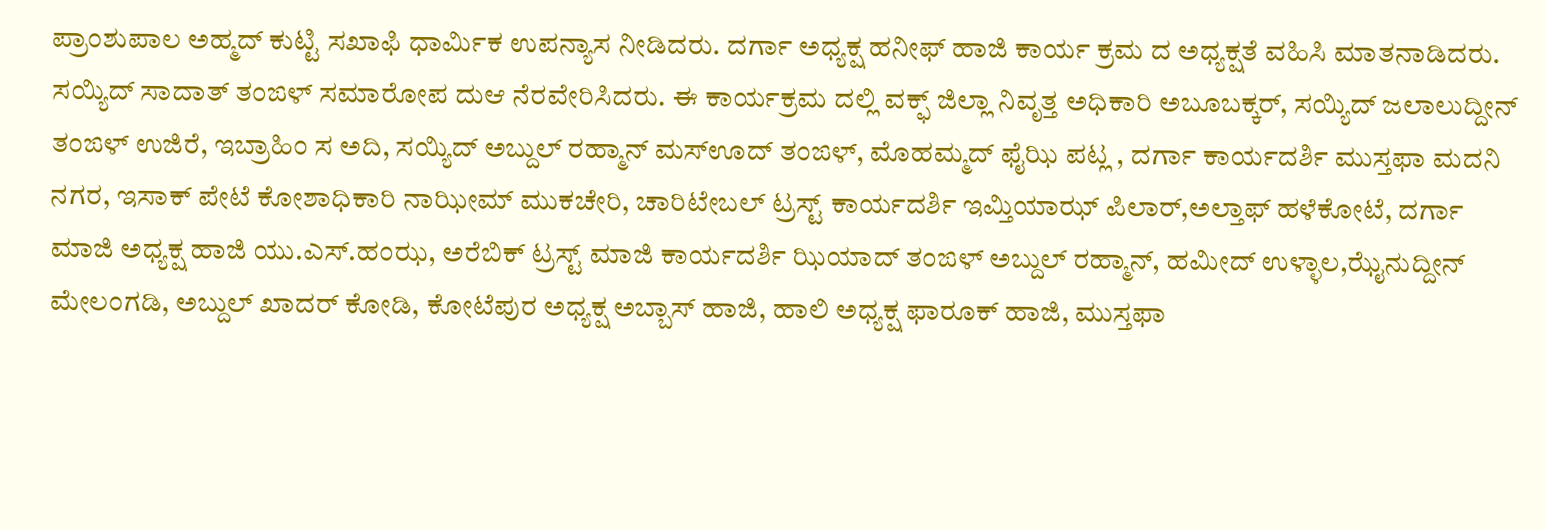ಪ್ರಾಂಶುಪಾಲ ಅಹ್ಮದ್ ಕುಟ್ಟಿ ಸಖಾಫಿ ಧಾರ್ಮಿಕ ಉಪನ್ಯಾಸ ನೀಡಿದರು. ದರ್ಗಾ ಅಧ್ಯಕ್ಷ ಹನೀಫ್ ಹಾಜಿ ಕಾರ್ಯ ಕ್ರಮ ದ ಅಧ್ಯಕ್ಷತೆ ವಹಿಸಿ ಮಾತನಾಡಿದರು.
ಸಯ್ಯಿದ್ ಸಾದಾತ್ ತಂಙಳ್ ಸಮಾರೋಪ ದುಆ ನೆರವೇರಿಸಿದರು. ಈ ಕಾರ್ಯಕ್ರಮ ದಲ್ಲಿ ವಕ್ಫ್ ಜಿಲ್ಲಾ ನಿವೃತ್ತ ಅಧಿಕಾರಿ ಅಬೂಬಕ್ಕರ್, ಸಯ್ಯಿದ್ ಜಲಾಲುದ್ದೀನ್ ತಂಙಳ್ ಉಜಿರೆ, ಇಬ್ರಾಹಿಂ ಸ ಅದಿ, ಸಯ್ಯಿದ್ ಅಬ್ದುಲ್ ರಹ್ಮಾನ್ ಮಸ್ಊದ್ ತಂಙಳ್, ಮೊಹಮ್ಮದ್ ಫೈಝಿ ಪಟ್ಲ , ದರ್ಗಾ ಕಾರ್ಯದರ್ಶಿ ಮುಸ್ತಫಾ ಮದನಿ ನಗರ, ಇಸಾಕ್ ಪೇಟೆ ಕೋಶಾಧಿಕಾರಿ ನಾಝೀಮ್ ಮುಕಚೇರಿ, ಚಾರಿಟೇಬಲ್ ಟ್ರಸ್ಟ್ ಕಾರ್ಯದರ್ಶಿ ಇಮ್ತಿಯಾಝ್ ಪಿಲಾರ್,ಅಲ್ತಾಫ್ ಹಳೆಕೋಟೆ, ದರ್ಗಾ ಮಾಜಿ ಅಧ್ಯಕ್ಷ ಹಾಜಿ ಯು.ಎಸ್.ಹಂಝ, ಅರೆಬಿಕ್ ಟ್ರಸ್ಟ್ ಮಾಜಿ ಕಾರ್ಯದರ್ಶಿ ಝಿಯಾದ್ ತಂಙಳ್ ಅಬ್ದುಲ್ ರಹ್ಮಾನ್, ಹಮೀದ್ ಉಳ್ಳಾಲ,ಝೈನುದ್ದೀನ್ ಮೇಲಂಗಡಿ, ಅಬ್ದುಲ್ ಖಾದರ್ ಕೋಡಿ, ಕೋಟೆಪುರ ಅಧ್ಯಕ್ಷ ಅಬ್ಬಾಸ್ ಹಾಜಿ, ಹಾಲಿ ಅಧ್ಯಕ್ಷ ಫಾರೂಕ್ ಹಾಜಿ, ಮುಸ್ತಫಾ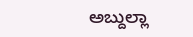ಅಬ್ದುಲ್ಲಾ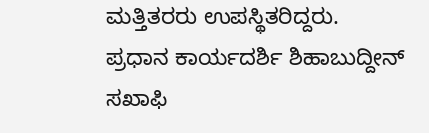ಮತ್ತಿತರರು ಉಪಸ್ಥಿತರಿದ್ದರು.
ಪ್ರಧಾನ ಕಾರ್ಯದರ್ಶಿ ಶಿಹಾಬುದ್ದೀನ್ ಸಖಾಫಿ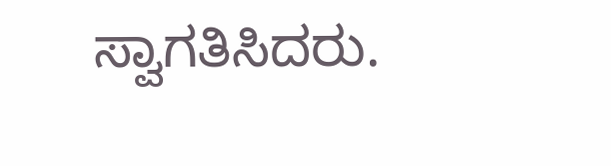ಸ್ವಾಗತಿಸಿದರು.